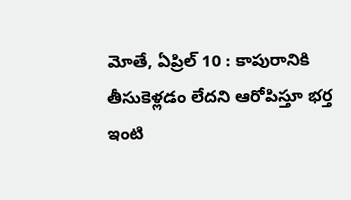మోతే, ఏప్రిల్ 10 : కాపురానికి తీసుకెళ్లడం లేదని ఆరోపిస్తూ భర్త ఇంటి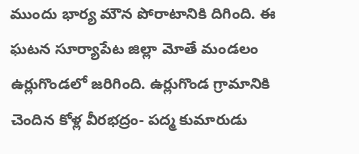ముందు భార్య మౌన పోరాటానికి దిగింది. ఈ ఘటన సూర్యాపేట జిల్లా మోతే మండలం ఉర్లుగొండలో జరిగింది. ఉర్లుగొండ గ్రామానికి చెందిన కోళ్ల వీరభద్రం- పద్మ కుమారుడు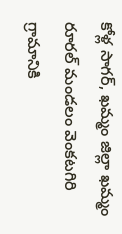కోళ్ల సాగర్, ఖమ్మం జిల్లా ఖమ్మం రూరల్ మండలం వెంకటగిరి గ్రామానికి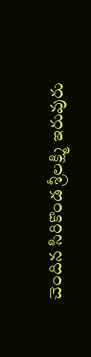చెందిన సిరికొండ శ్రీలక్ష్మి ఇరువురు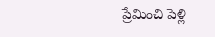ప్రేమించి పెళ్లి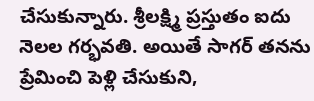చేసుకున్నారు. శ్రీలక్ష్మి ప్రస్తుతం ఐదు నెలల గర్భవతి. అయితే సాగర్ తనను ప్రేమించి పెళ్లి చేసుకుని,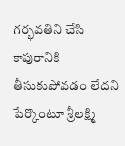గర్భవతిని చేసి కాపురానికి తీసుకుపోవడం లేదని పేర్కొంటూ శ్రీలక్ష్మి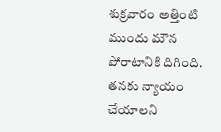శుక్రవారం అత్తింటి ముందు మౌన పోరాటానికి దిగింది. తనకు న్యాయం చేయాలని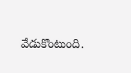వేడుకొంటుంది.